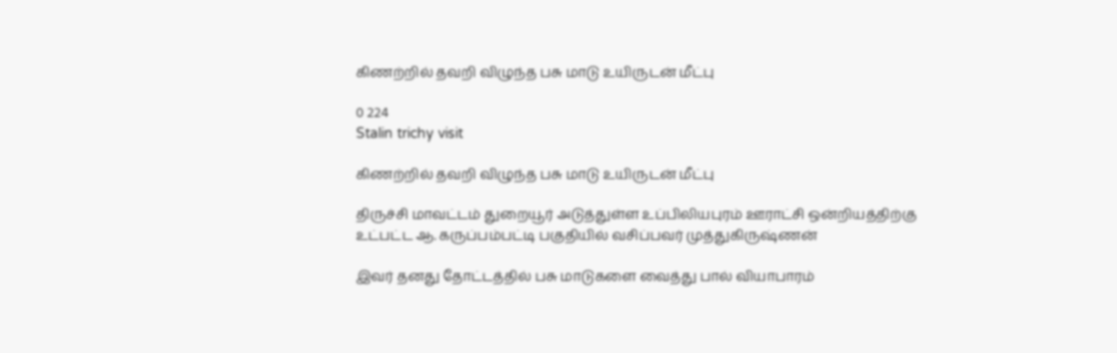கிணற்றில் தவறி விழுந்த பசு மாடு உயிருடன் மீட்பு

0 224
Stalin trichy visit

கிணற்றில் தவறி விழுந்த பசு மாடு உயிருடன் மீட்பு

திருச்சி மாவட்டம் துறையூர் அடுத்துள்ள உப்பிலியபுரம் ஊராட்சி ஒன்றியத்திற்கு உட்பட்ட ஆ. கருப்பம்பட்டி பகுதியில் வசிப்பவர் முத்துகிருஷ்ணன்

இவர் தனது தோட்டத்தில் பசு மாடுகளை வைத்து பால் வியாபாரம்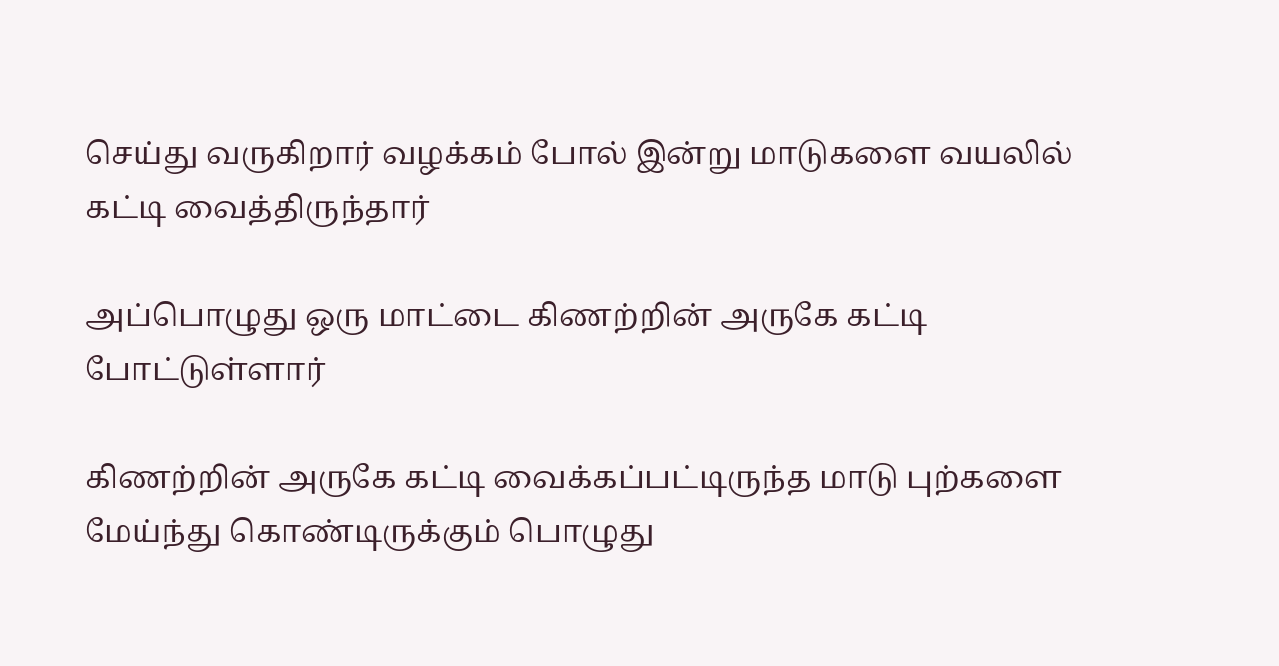செய்து வருகிறார் வழக்கம் போல் இன்று மாடுகளை வயலில் கட்டி வைத்திருந்தார்

அப்பொழுது ஒரு மாட்டை கிணற்றின் அருகே கட்டி போட்டுள்ளார்

கிணற்றின் அருகே கட்டி வைக்கப்பட்டிருந்த மாடு புற்களை மேய்ந்து கொண்டிருக்கும் பொழுது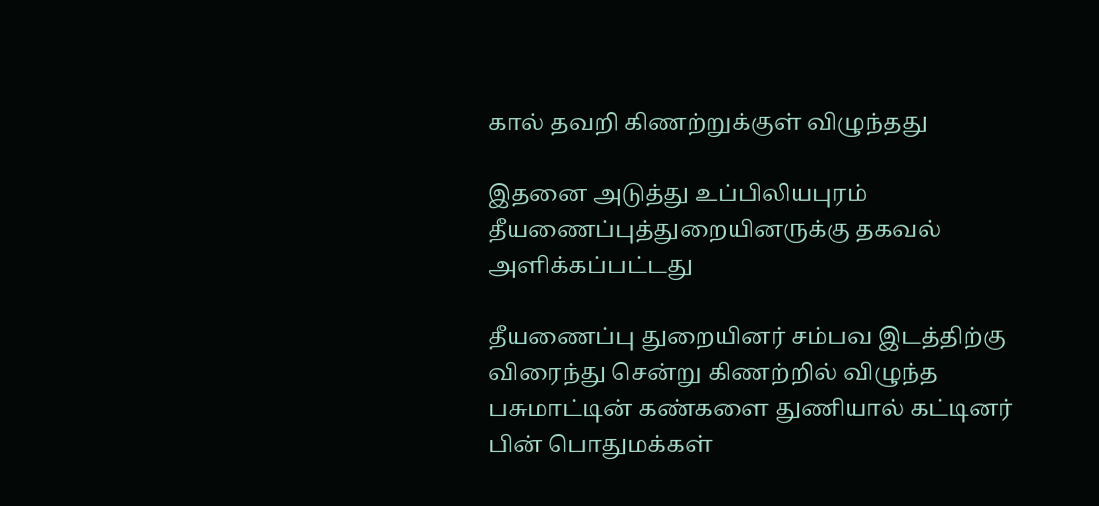கால் தவறி கிணற்றுக்குள் விழுந்தது

இதனை அடுத்து உப்பிலியபுரம் தீயணைப்புத்துறையினருக்கு தகவல் அளிக்கப்பட்டது

தீயணைப்பு துறையினர் சம்பவ இடத்திற்கு விரைந்து சென்று கிணற்றில் விழுந்த பசுமாட்டின் கண்களை துணியால் கட்டினர் பின் பொதுமக்கள்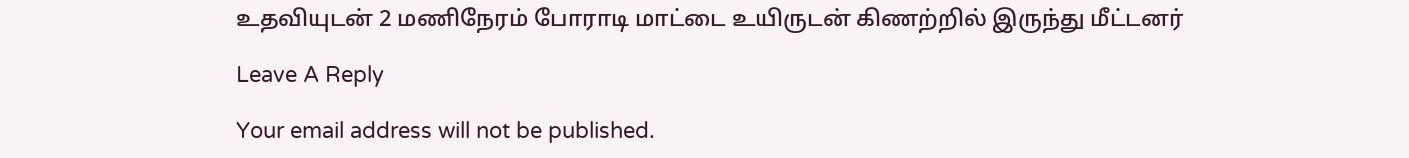உதவியுடன் 2 மணிநேரம் போராடி மாட்டை உயிருடன் கிணற்றில் இருந்து மீட்டனர்

Leave A Reply

Your email address will not be published.